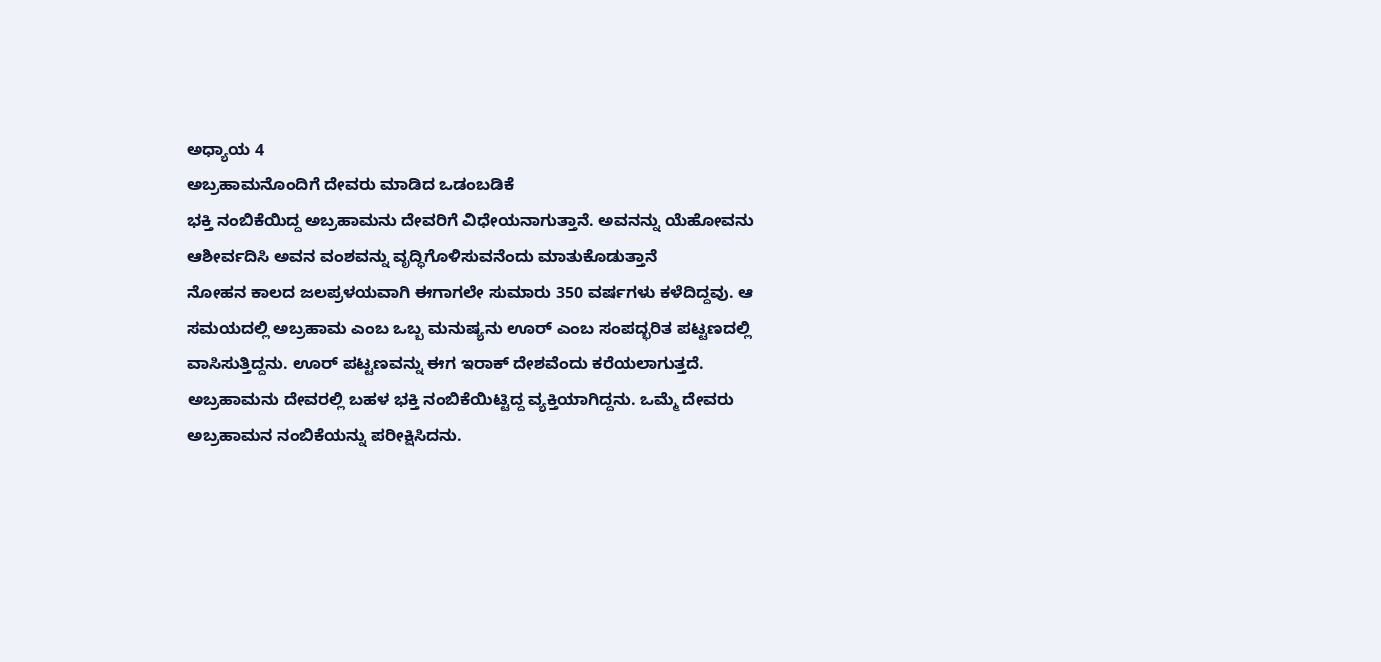ಅಧ್ಯಾಯ 4
ಅಬ್ರಹಾಮನೊಂದಿಗೆ ದೇವರು ಮಾಡಿದ ಒಡಂಬಡಿಕೆ
ಭಕ್ತಿ ನಂಬಿಕೆಯಿದ್ದ ಅಬ್ರಹಾಮನು ದೇವರಿಗೆ ವಿಧೇಯನಾಗುತ್ತಾನೆ. ಅವನನ್ನು ಯೆಹೋವನು ಆಶೀರ್ವದಿಸಿ ಅವನ ವಂಶವನ್ನು ವೃದ್ಧಿಗೊಳಿಸುವನೆಂದು ಮಾತುಕೊಡುತ್ತಾನೆ
ನೋಹನ ಕಾಲದ ಜಲಪ್ರಳಯವಾಗಿ ಈಗಾಗಲೇ ಸುಮಾರು 350 ವರ್ಷಗಳು ಕಳೆದಿದ್ದವು. ಆ ಸಮಯದಲ್ಲಿ ಅಬ್ರಹಾಮ ಎಂಬ ಒಬ್ಬ ಮನುಷ್ಯನು ಊರ್ ಎಂಬ ಸಂಪದ್ಭರಿತ ಪಟ್ಟಣದಲ್ಲಿ ವಾಸಿಸುತ್ತಿದ್ದನು. ಊರ್ ಪಟ್ಟಣವನ್ನು ಈಗ ಇರಾಕ್ ದೇಶವೆಂದು ಕರೆಯಲಾಗುತ್ತದೆ. ಅಬ್ರಹಾಮನು ದೇವರಲ್ಲಿ ಬಹಳ ಭಕ್ತಿ ನಂಬಿಕೆಯಿಟ್ಟಿದ್ದ ವ್ಯಕ್ತಿಯಾಗಿದ್ದನು. ಒಮ್ಮೆ ದೇವರು ಅಬ್ರಹಾಮನ ನಂಬಿಕೆಯನ್ನು ಪರೀಕ್ಷಿಸಿದನು.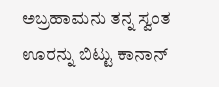ಅಬ್ರಹಾಮನು ತನ್ನ ಸ್ವಂತ ಊರನ್ನು ಬಿಟ್ಟು ಕಾನಾನ್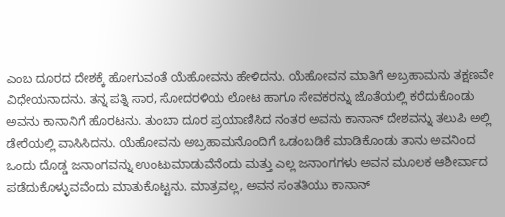ಎಂಬ ದೂರದ ದೇಶಕ್ಕೆ ಹೋಗುವಂತೆ ಯೆಹೋವನು ಹೇಳಿದನು. ಯೆಹೋವನ ಮಾತಿಗೆ ಅಬ್ರಹಾಮನು ತಕ್ಷಣವೇ ವಿಧೇಯನಾದನು. ತನ್ನ ಪತ್ನಿ ಸಾರ, ಸೋದರಳಿಯ ಲೋಟ ಹಾಗೂ ಸೇವಕರನ್ನು ಜೊತೆಯಲ್ಲಿ ಕರೆದುಕೊಂಡು ಅವನು ಕಾನಾನಿಗೆ ಹೊರಟನು. ತುಂಬಾ ದೂರ ಪ್ರಯಾಣಿಸಿದ ನಂತರ ಅವನು ಕಾನಾನ್ ದೇಶವನ್ನು ತಲುಪಿ ಅಲ್ಲಿ ಡೇರೆಯಲ್ಲಿ ವಾಸಿಸಿದನು. ಯೆಹೋವನು ಅಬ್ರಹಾಮನೊಂದಿಗೆ ಒಡಂಬಡಿಕೆ ಮಾಡಿಕೊಂಡು ತಾನು ಅವನಿಂದ ಒಂದು ದೊಡ್ಡ ಜನಾಂಗವನ್ನು ಉಂಟುಮಾಡುವೆನೆಂದು ಮತ್ತು ಎಲ್ಲ ಜನಾಂಗಗಳು ಅವನ ಮೂಲಕ ಆಶೀರ್ವಾದ ಪಡೆದುಕೊಳ್ಳುವವೆಂದು ಮಾತುಕೊಟ್ಟನು. ಮಾತ್ರವಲ್ಲ, ಅವನ ಸಂತತಿಯು ಕಾನಾನ್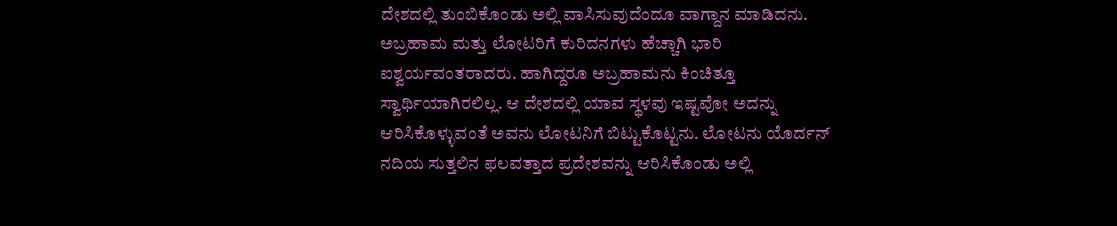ದೇಶದಲ್ಲಿ ತುಂಬಿಕೊಂಡು ಅಲ್ಲಿ ವಾಸಿಸುವುದೆಂದೂ ವಾಗ್ದಾನ ಮಾಡಿದನು.
ಅಬ್ರಹಾಮ ಮತ್ತು ಲೋಟರಿಗೆ ಕುರಿದನಗಳು ಹೆಚ್ಚಾಗಿ ಭಾರಿ ಐಶ್ವರ್ಯವಂತರಾದರು. ಹಾಗಿದ್ದರೂ ಅಬ್ರಹಾಮನು ಕಿಂಚಿತ್ತೂ ಸ್ವಾರ್ಥಿಯಾಗಿರಲಿಲ್ಲ. ಆ ದೇಶದಲ್ಲಿ ಯಾವ ಸ್ಥಳವು ಇಷ್ಟವೋ ಅದನ್ನು ಆರಿಸಿಕೊಳ್ಳುವಂತೆ ಅವನು ಲೋಟನಿಗೆ ಬಿಟ್ಟುಕೊಟ್ಟನು. ಲೋಟನು ಯೊರ್ದನ್ ನದಿಯ ಸುತ್ತಲಿನ ಫಲವತ್ತಾದ ಪ್ರದೇಶವನ್ನು ಆರಿಸಿಕೊಂಡು ಅಲ್ಲಿ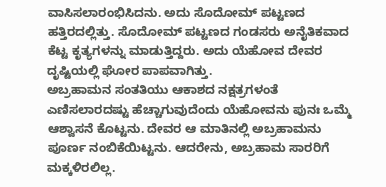ವಾಸಿಸಲಾರಂಭಿಸಿದನು. ಅದು ಸೊದೋಮ್ ಪಟ್ಟಣದ ಹತ್ತಿರದಲ್ಲಿತ್ತು. ಸೊದೋಮ್ ಪಟ್ಟಣದ ಗಂಡಸರು ಅನೈತಿಕವಾದ ಕೆಟ್ಟ ಕೃತ್ಯಗಳನ್ನು ಮಾಡುತ್ತಿದ್ದರು. ಅದು ಯೆಹೋವ ದೇವರ ದೃಷ್ಟಿಯಲ್ಲಿ ಘೋರ ಪಾಪವಾಗಿತ್ತು.
ಅಬ್ರಹಾಮನ ಸಂತತಿಯು ಆಕಾಶದ ನಕ್ಷತ್ರಗಳಂತೆ ಎಣಿಸಲಾರದಷ್ಟು ಹೆಚ್ಚಾಗುವುದೆಂದು ಯೆಹೋವನು ಪುನಃ ಒಮ್ಮೆ ಆಶ್ವಾಸನೆ ಕೊಟ್ಟನು. ದೇವರ ಆ ಮಾತಿನಲ್ಲಿ ಅಬ್ರಹಾಮನು ಪೂರ್ಣ ನಂಬಿಕೆಯಿಟ್ಟನು. ಆದರೇನು, ಅಬ್ರಹಾಮ ಸಾರರಿಗೆ ಮಕ್ಕಳಿರಲಿಲ್ಲ.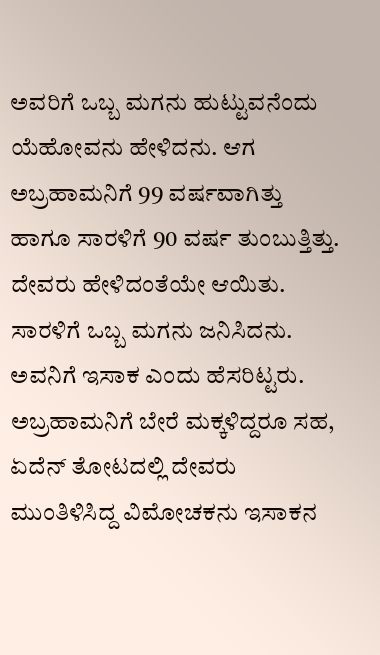ಅವರಿಗೆ ಒಬ್ಬ ಮಗನು ಹುಟ್ಟುವನೆಂದು ಯೆಹೋವನು ಹೇಳಿದನು. ಆಗ ಅಬ್ರಹಾಮನಿಗೆ 99 ವರ್ಷವಾಗಿತ್ತು ಹಾಗೂ ಸಾರಳಿಗೆ 90 ವರ್ಷ ತುಂಬುತ್ತಿತ್ತು. ದೇವರು ಹೇಳಿದಂತೆಯೇ ಆಯಿತು. ಸಾರಳಿಗೆ ಒಬ್ಬ ಮಗನು ಜನಿಸಿದನು. ಅವನಿಗೆ ಇಸಾಕ ಎಂದು ಹೆಸರಿಟ್ಟರು. ಅಬ್ರಹಾಮನಿಗೆ ಬೇರೆ ಮಕ್ಕಳಿದ್ದರೂ ಸಹ, ಏದೆನ್ ತೋಟದಲ್ಲಿ ದೇವರು ಮುಂತಿಳಿಸಿದ್ದ ವಿಮೋಚಕನು ಇಸಾಕನ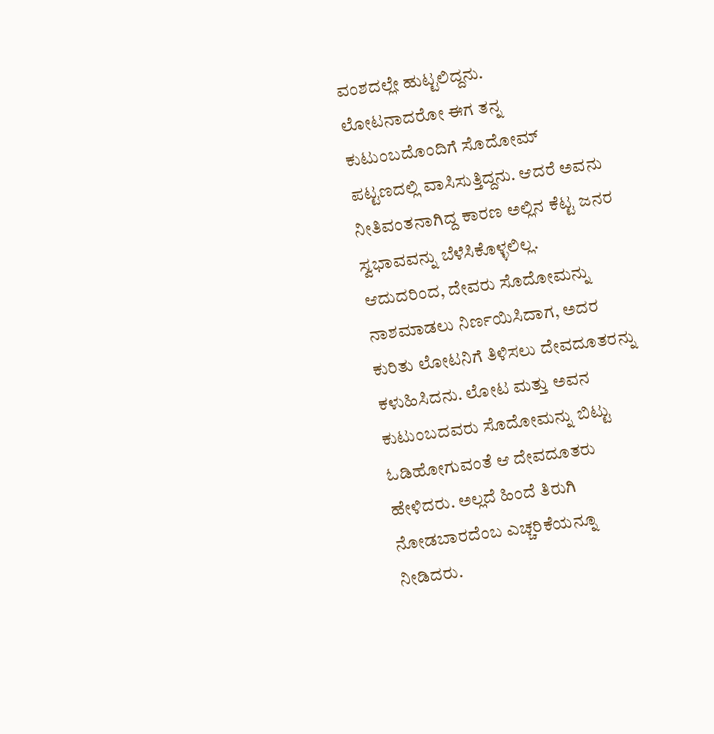ವಂಶದಲ್ಲೇ ಹುಟ್ಟಲಿದ್ದನು.
ಲೋಟನಾದರೋ ಈಗ ತನ್ನ ಕುಟುಂಬದೊಂದಿಗೆ ಸೊದೋಮ್ ಪಟ್ಟಣದಲ್ಲಿ ವಾಸಿಸುತ್ತಿದ್ದನು. ಆದರೆ ಅವನು ನೀತಿವಂತನಾಗಿದ್ದ ಕಾರಣ ಅಲ್ಲಿನ ಕೆಟ್ಟ ಜನರ ಸ್ವಭಾವವನ್ನು ಬೆಳೆಸಿಕೊಳ್ಳಲಿಲ್ಲ. ಆದುದರಿಂದ, ದೇವರು ಸೊದೋಮನ್ನು ನಾಶಮಾಡಲು ನಿರ್ಣಯಿಸಿದಾಗ, ಅದರ ಕುರಿತು ಲೋಟನಿಗೆ ತಿಳಿಸಲು ದೇವದೂತರನ್ನು ಕಳುಹಿಸಿದನು. ಲೋಟ ಮತ್ತು ಅವನ ಕುಟುಂಬದವರು ಸೊದೋಮನ್ನು ಬಿಟ್ಟು ಓಡಿಹೋಗುವಂತೆ ಆ ದೇವದೂತರು ಹೇಳಿದರು. ಅಲ್ಲದೆ ಹಿಂದೆ ತಿರುಗಿ ನೋಡಬಾರದೆಂಬ ಎಚ್ಚರಿಕೆಯನ್ನೂ ನೀಡಿದರು.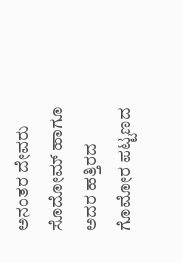ಅನಂತರ ದೇವರು ಸೊದೋಮ್ ಹಾಗೂ ಅದರ ಹತ್ತಿರದ ಗೊಮೋರ ಪಟ್ಟಣದ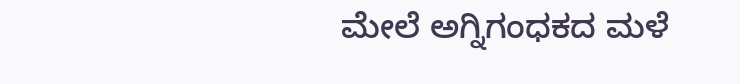ಮೇಲೆ ಅಗ್ನಿಗಂಧಕದ ಮಳೆ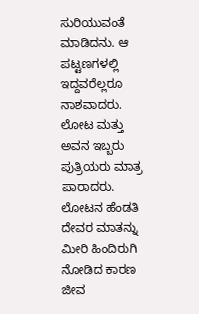ಸುರಿಯುವಂತೆ ಮಾಡಿದನು. ಆ ಪಟ್ಟಣಗಳಲ್ಲಿ ಇದ್ದವರೆಲ್ಲರೂ ನಾಶವಾದರು. ಲೋಟ ಮತ್ತು ಅವನ ಇಬ್ಬರು ಪುತ್ರಿಯರು ಮಾತ್ರ ಪಾರಾದರು. ಲೋಟನ ಹೆಂಡತಿ ದೇವರ ಮಾತನ್ನು ಮೀರಿ ಹಿಂದಿರುಗಿ ನೋಡಿದ ಕಾರಣ ಜೀವ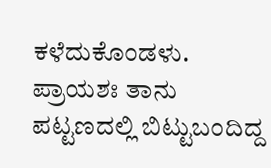ಕಳೆದುಕೊಂಡಳು. ಪ್ರಾಯಶಃ ತಾನು ಪಟ್ಟಣದಲ್ಲಿ ಬಿಟ್ಟುಬಂದಿದ್ದ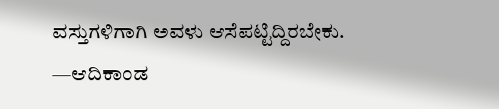ವಸ್ತುಗಳಿಗಾಗಿ ಅವಳು ಆಸೆಪಟ್ಟಿದ್ದಿರಬೇಕು.
—ಆದಿಕಾಂಡ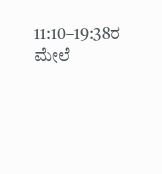11:10–19:38ರ ಮೇಲೆ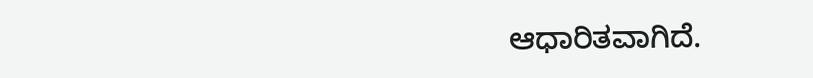ಆಧಾರಿತವಾಗಿದೆ.